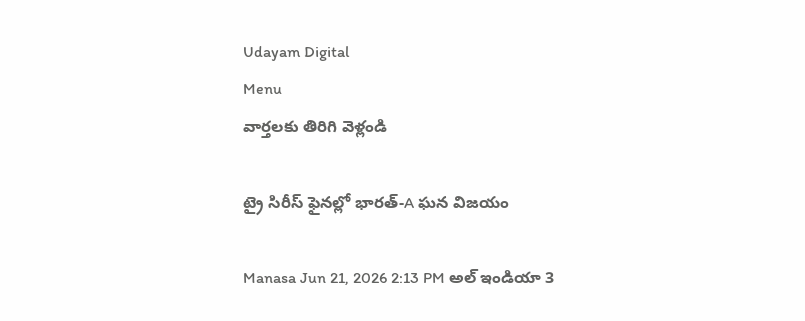Udayam Digital
Menu
వార్తలకు తిరిగి వెళ్లండి

ట్రై సిరీస్ ఫైనల్లో భారత్-A ఘన విజయం

Manasa Jun 21, 2026 2:13 PM అల్ ఇండియా 3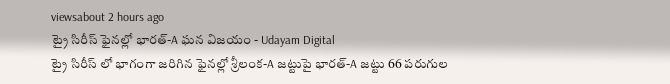viewsabout 2 hours ago
ట్రై సిరీస్ ఫైనల్లో భారత్-A ఘన విజయం - Udayam Digital
ట్రై సిరీస్ లో భాగంగా జరిగిన ఫైనల్లో శ్రీలంక-A జట్టుపై భారత్-A జట్టు 66 పరుగుల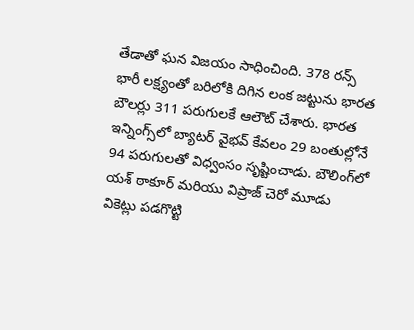తేడాతో ఘన విజయం సాధించింది. 378 రన్స్ భారీ లక్ష్యంతో బరిలోకి దిగిన లంక జట్టును భారత బౌలర్లు 311 పరుగులకే ఆలౌట్ చేశారు. భారత ఇన్నింగ్స్‌లో బ్యాటర్ వైభవ్ కేవలం 29 బంతుల్లోనే 94 పరుగులతో విధ్వంసం సృష్టించాడు. బౌలింగ్‌లో యశ్ ఠాకూర్ మరియు విప్రాజ్ చెరో మూడు వికెట్లు పడగొట్టి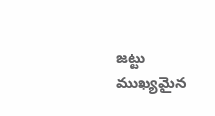జట్టు ముఖ్యమైన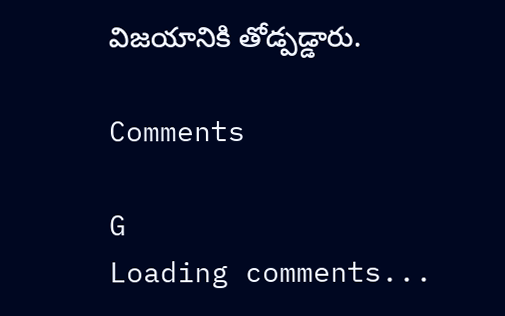విజయానికి తోడ్పడ్డారు.

Comments

G
Loading comments...